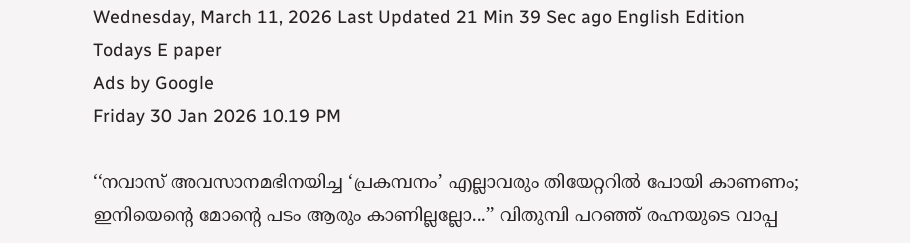Wednesday, March 11, 2026 Last Updated 21 Min 39 Sec ago English Edition
Todays E paper
Ads by Google
Friday 30 Jan 2026 10.19 PM

‘‘നവാസ് അവസാനമഭിനയിച്ച ‘പ്രകമ്പനം’ എല്ലാവരും തിയേറ്ററില്‍ പോയി കാണണം; ഇനിയെന്റെ മോന്റെ പടം ആരും കാണില്ലല്ലോ...’’ വിതുമ്പി പറഞ്ഞ് രഹ്നയുടെ വാപ്പ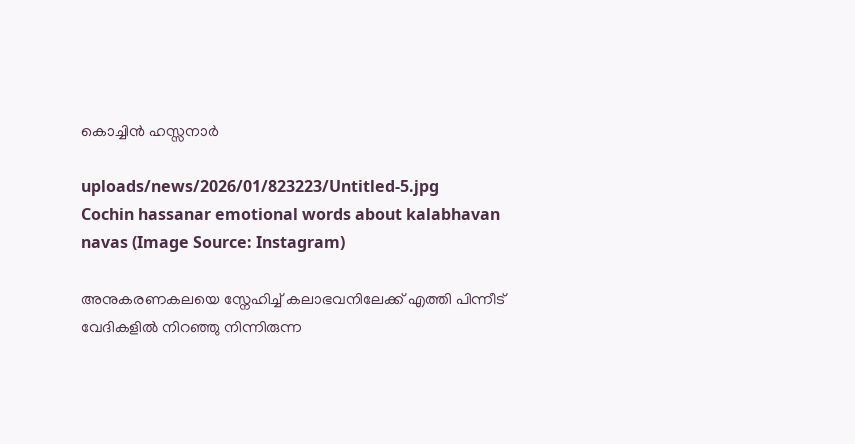കൊച്ചിന്‍ ഹസ്സനാര്‍

uploads/news/2026/01/823223/Untitled-5.jpg
Cochin hassanar emotional words about kalabhavan navas (Image Source: Instagram)

അനുകരണകലയെ സ്നേഹിച്ച് കലാഭവനിലേക്ക് എത്തി പിന്നീട് വേദികളില്‍ നിറഞ്ഞു നിന്നിരുന്ന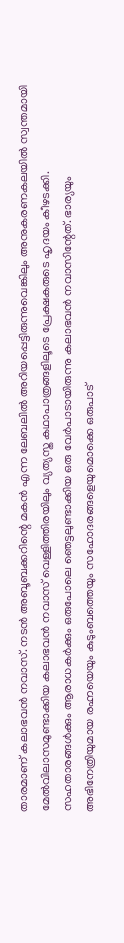താരമാണ് കലാഭവന്‍ നവാസ്. നടൻ അബൂബക്കറിന്റെ മകന്‍ എന്ന ലേബലിൽ അറിയപ്പെട്ടിരുന്നുവെങ്കിലും അനുകരണകലയില്‍ സ്വന്തമായി മേല്‍വിലാസമുണ്ടാക്കിയ കലാഭവന്‍ നവാസ് വെള്ളിത്തിരയിലും വ്യത്യസ്ത കഥാപാത്രങ്ങളിലൂടെ പ്രേക്ഷകരുടെ ഹൃദയം കീഴടക്കി.
സഹതാരങ്ങള്‍ക്കും ആരാധകര്‍ക്കും ഒരുപോലെ ഞെട്ടലുണ്ടാക്കിയ ഒരു വേര്‍പാടായിരുന്നു കലാഭവന്‍ നവാസിന്റേത്. ഭാര്യയും അഭിനേത്രിയുമായ രഹ്നയെയും കുടുംബത്തെയും സഹോദരങ്ങളെയുമൊക്കെ ഒരുപാട്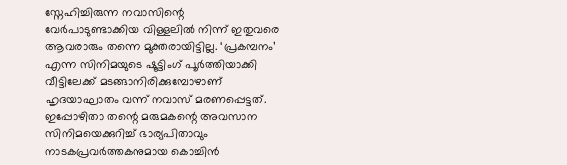സ്നേഹിച്ചിരുന്ന നവാസിന്റെ വേര്‍പാടുണ്ടാക്കിയ വിള്ളലില്‍ നിന്ന് ഇതുവരെ ആവരാരും തന്നെ മുക്തരായിട്ടില്ല. ‘പ്രകമ്പനം’ എന്ന സിനിമയുടെ ഷൂട്ടിംഗ് പൂര്‍ത്തിയാക്കി വീട്ടിലേക്ക് മടങ്ങാനിരിക്കുമ്പോഴാണ് ഹൃദയാഘാതം വന്ന് നവാസ് മരണപ്പെട്ടത്.
ഇപ്പോഴിതാ തന്റെ മരുമകന്റെ അവസാന സിനിമയെക്കുറിച്ച് ഭാര്യപിതാവും നാടകപ്രവർത്തകനുമായ കൊച്ചിൻ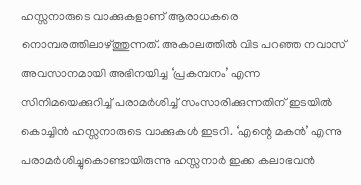ഹസ്സനാരുടെ വാക്കുകളാണ് ആരാധകരെ നൊമ്പരത്തിലാഴ്ത്തുന്നത്. അകാലത്തിൽ വിട പറഞ്ഞ നവാസ് അവസാനമായി അഭിനയിച്ച ‘പ്രകമ്പനം’ എന്ന സിനിമയെക്കുറിച്ച് പരാമർശിച്ച് സംസാരിക്കുന്നതിന് ഇടയിൽ കൊച്ചിൻ ഹസ്സനാരുടെ വാക്കുകൾ ഇടറി. ‘എന്റെ മകൻ’ എന്നു പരാമർശിച്ചുകൊണ്ടായിരുന്നു ഹസ്സനാര്‍ ഇക്ക കലാഭവൻ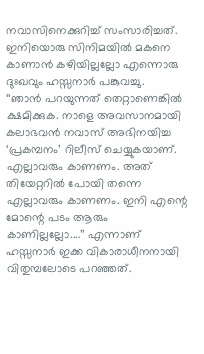നവാസിനെക്കുറിച്ച് സംസാരിച്ചത്. ഇനിയൊരു സിനിമയിൽ മകനെ കാണാൻ കഴിയില്ലല്ലോ എന്നൊരു ദുഃഖവും ഹസ്സനാർ പങ്കുവച്ചു.
‘‘ഞാന്‍ പറയുന്നത് തെറ്റാണെങ്കില്‍ ക്ഷമിക്കുക. നാളെ അവസാനമായി കലാഭവന്‍ നവാസ് അഭിനയിച്ച ‘പ്രകമ്പനം’ റിലീസ് ചെയ്യുകയാണ്. എല്ലാവരും കാണണം. അത് തിയേറ്ററില്‍ പോയി തന്നെ എല്ലാവരും കാണണം. ഇനി എന്റെ മോന്റെ പടം ആരും കാണില്ലല്ലോ....’’ എന്നാണ് ഹസ്സനാർ ഇക്ക വികാരാധീനനായി വിതുമ്പലോടെ പറഞ്ഞത്.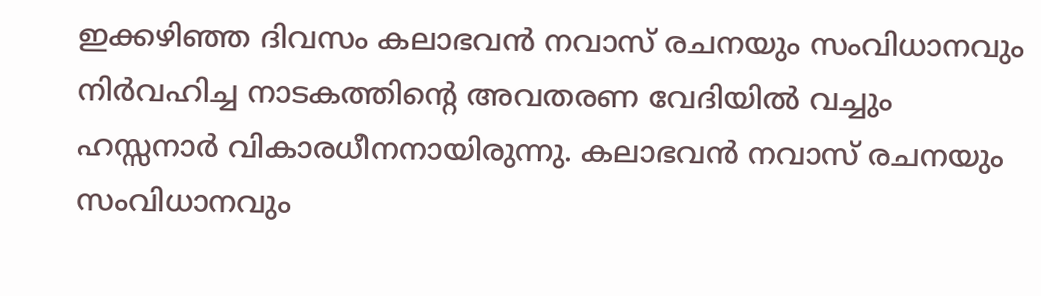ഇക്കഴിഞ്ഞ ദിവസം കലാഭവൻ നവാസ് രചനയും സംവിധാനവും നിർവഹിച്ച നാടകത്തിന്റെ അവതരണ വേദിയില്‍ വച്ചും ഹസ്സനാര്‍ വികാരധീനനായിരുന്നു. കലാഭവൻ‍ നവാസ് രചനയും സംവിധാനവും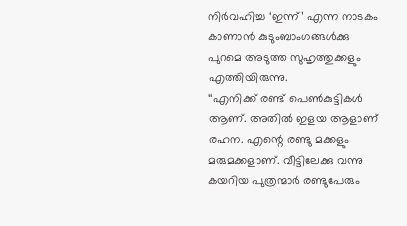നിർവഹിച്ച ‘ഇന്ന്’ എന്ന നാടകം കാണാൻ കുടുംബാംഗങ്ങൾക്കു പുറമെ അടുത്ത സുഹൃത്തുക്കളും എത്തിയിരുന്നു.
‘‘എനിക്ക് രണ്ട് പെൺകുട്ടികൾ ആണ്. അതിൽ ഇളയ ആളാണ് രഹന. എന്റെ രണ്ടു മക്കളും മരുമക്കളാണ്. വീട്ടിലേക്കു വന്നു കയറിയ പുത്രന്മാർ രണ്ടുപേരും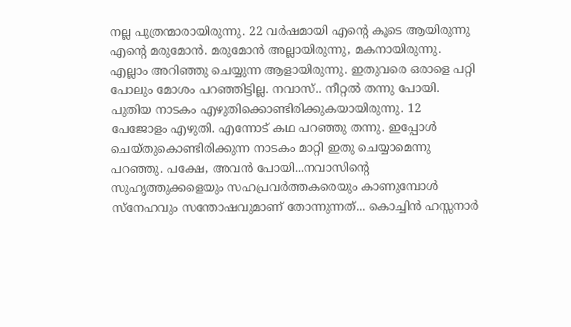നല്ല പുത്രന്മാരായിരുന്നു. 22 വർഷമായി എന്റെ കൂടെ ആയിരുന്നു എന്റെ മരുമോൻ. മരുമോൻ അല്ലായിരുന്നു, മകനായിരുന്നു. എല്ലാം അറിഞ്ഞു ചെയ്യുന്ന ആളായിരുന്നു. ഇതുവരെ ഒരാളെ പറ്റി പോലും മോശം പറഞ്ഞിട്ടില്ല. നവാസ്.. നീറ്റൽ തന്നു പോയി. പുതിയ നാടകം എഴുതിക്കൊണ്ടിരിക്കുകയായിരുന്നു. 12 പേജോളം എഴുതി. എന്നോട് കഥ പറഞ്ഞു തന്നു. ഇപ്പോൾ ചെയ്തുകൊണ്ടിരിക്കുന്ന നാടകം മാറ്റി ഇതു ചെയ്യാമെന്നു പറഞ്ഞു. പക്ഷേ, അവൻ പോയി...നവാസിന്റെ സുഹൃത്തുക്കളെയും സഹപ്രവർത്തകരെയും കാണുമ്പോൾ സ്നേഹവും സന്തോഷവുമാണ് തോന്നുന്നത്... കൊച്ചിൻ ഹസ്സനാർ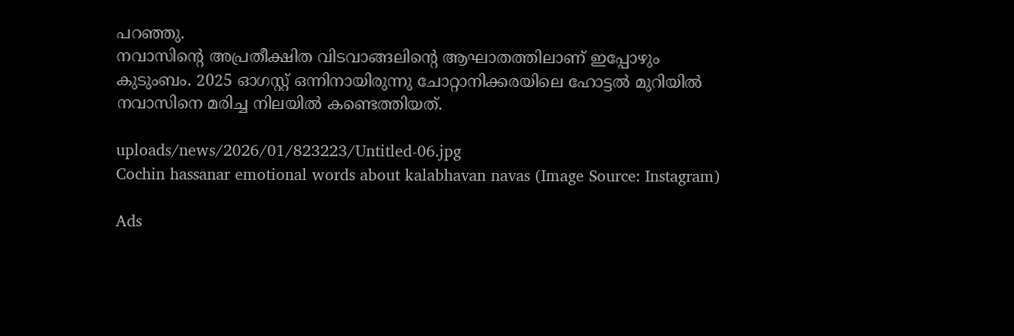പറഞ്ഞു.
നവാസിന്റെ അപ്രതീക്ഷിത വിടവാങ്ങലിന്റെ ആഘാതത്തിലാണ് ഇപ്പോഴും കുടുംബം. 2025 ഓഗസ്റ്റ് ഒന്നിനായിരുന്നു ചോറ്റാനിക്കരയിലെ ഹോട്ടൽ മുറിയിൽ നവാസിനെ മരിച്ച നിലയിൽ കണ്ടെത്തിയത്.

uploads/news/2026/01/823223/Untitled-06.jpg
Cochin hassanar emotional words about kalabhavan navas (Image Source: Instagram)

Ads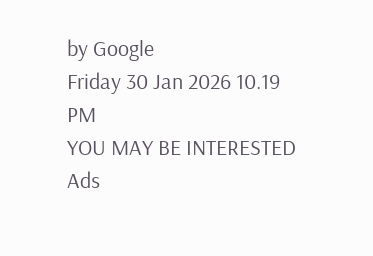by Google
Friday 30 Jan 2026 10.19 PM
YOU MAY BE INTERESTED
Ads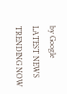by Google
LATEST NEWS
TRENDING NOW